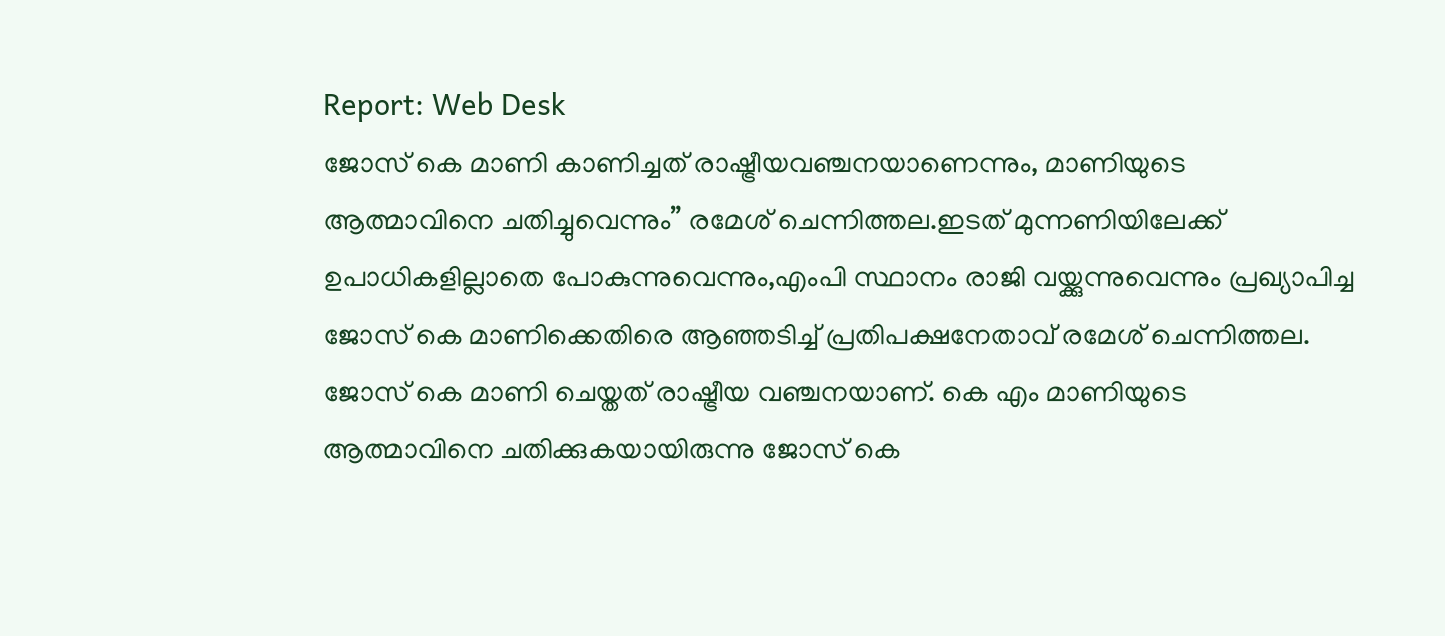Report: Web Desk
ജോസ് കെ മാണി കാണിച്ചത് രാഷ്ട്രീയവഞ്ചനയാണെന്നും, മാണിയുടെ ആത്മാവിനെ ചതിച്ചുവെന്നും” രമേശ് ചെന്നിത്തല.ഇടത് മുന്നണിയിലേക്ക് ഉപാധികളില്ലാതെ പോകുന്നുവെന്നും,എംപി സ്ഥാനം രാജി വയ്ക്കുന്നുവെന്നും പ്രഖ്യാപിച്ച ജോസ് കെ മാണിക്കെതിരെ ആഞ്ഞടിച്ച് പ്രതിപക്ഷനേതാവ് രമേശ് ചെന്നിത്തല. ജോസ് കെ മാണി ചെയ്തത് രാഷ്ട്രീയ വഞ്ചനയാണ്. കെ എം മാണിയുടെ ആത്മാവിനെ ചതിക്കുകയായിരുന്നു ജോസ് കെ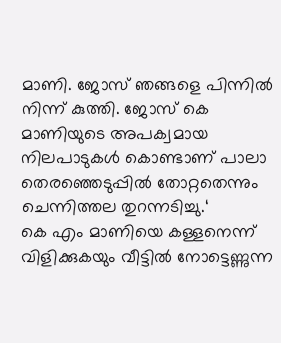മാണി. ജോസ് ഞങ്ങളെ പിന്നിൽ നിന്ന് കുത്തി. ജോസ് കെ മാണിയുടെ അപക്വമായ നിലപാടുകൾ കൊണ്ടാണ് പാലാ തെരഞ്ഞെടുപ്പിൽ തോറ്റതെന്നും ചെന്നിത്തല തുറന്നടിച്ചു.‘
കെ എം മാണിയെ കള്ളനെന്ന് വിളിക്കുകയും വീട്ടിൽ നോട്ടെണ്ണുന്ന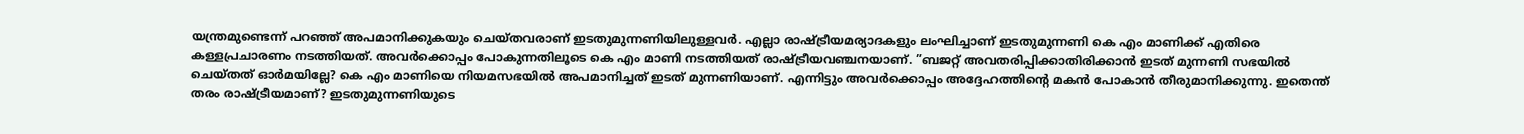യന്ത്രമുണ്ടെന്ന് പറഞ്ഞ് അപമാനിക്കുകയും ചെയ്തവരാണ് ഇടതുമുന്നണിയിലുള്ളവർ. എല്ലാ രാഷ്ട്രീയമര്യാദകളും ലംഘിച്ചാണ് ഇടതുമുന്നണി കെ എം മാണിക്ക് എതിരെ കള്ളപ്രചാരണം നടത്തിയത്. അവർക്കൊപ്പം പോകുന്നതിലൂടെ കെ എം മാണി നടത്തിയത് രാഷ്ട്രീയവഞ്ചനയാണ്. ”ബജറ്റ് അവതരിപ്പിക്കാതിരിക്കാൻ ഇടത് മുന്നണി സഭയിൽ ചെയ്തത് ഓർമയില്ലേ? കെ എം മാണിയെ നിയമസഭയിൽ അപമാനിച്ചത് ഇടത് മുന്നണിയാണ്. എന്നിട്ടും അവർക്കൊപ്പം അദ്ദേഹത്തിന്റെ മകൻ പോകാൻ തീരുമാനിക്കുന്നു. ഇതെന്ത് തരം രാഷ്ട്രീയമാണ്? ഇടതുമുന്നണിയുടെ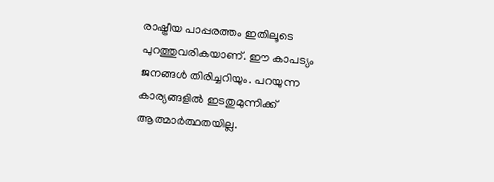രാഷ്ട്രീയ പാപ്പരത്തം ഇതിലൂടെ പുറത്തുവരികയാണ്. ഈ കാപട്യം ജനങ്ങൾ തിരിച്ചറിയും. പറയുന്ന കാര്യങ്ങളിൽ ഇടതുമുന്നിക്ക് ആത്മാർത്ഥതയില്ല.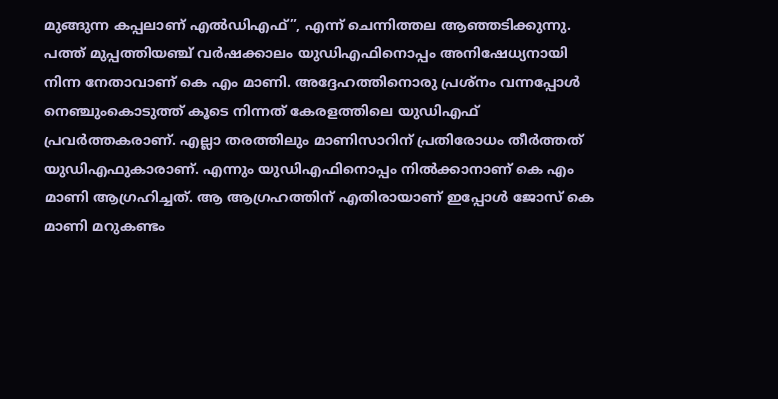മുങ്ങുന്ന കപ്പലാണ് എൽഡിഎഫ്”, എന്ന് ചെന്നിത്തല ആഞ്ഞടിക്കുന്നു.
പത്ത് മുപ്പത്തിയഞ്ച് വർഷക്കാലം യുഡിഎഫിനൊപ്പം അനിഷേധ്യനായി നിന്ന നേതാവാണ് കെ എം മാണി. അദ്ദേഹത്തിനൊരു പ്രശ്നം വന്നപ്പോൾ നെഞ്ചുംകൊടുത്ത് കൂടെ നിന്നത് കേരളത്തിലെ യുഡിഎഫ് പ്രവർത്തകരാണ്. എല്ലാ തരത്തിലും മാണിസാറിന് പ്രതിരോധം തീർത്തത് യുഡിഎഫുകാരാണ്. എന്നും യുഡിഎഫിനൊപ്പം നിൽക്കാനാണ് കെ എം മാണി ആഗ്രഹിച്ചത്. ആ ആഗ്രഹത്തിന് എതിരായാണ് ഇപ്പോൾ ജോസ് കെ മാണി മറുകണ്ടം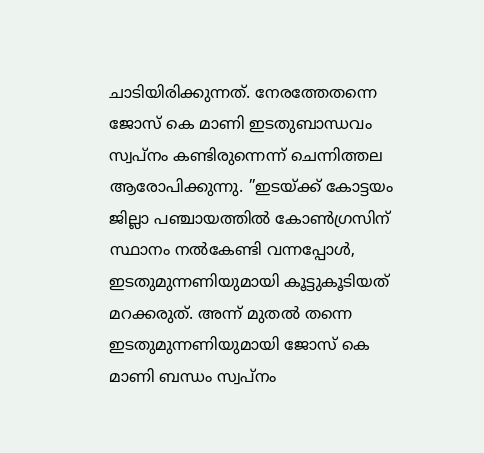ചാടിയിരിക്കുന്നത്. നേരത്തേതന്നെ ജോസ് കെ മാണി ഇടതുബാന്ധവം സ്വപ്നം കണ്ടിരുന്നെന്ന് ചെന്നിത്തല ആരോപിക്കുന്നു. ”ഇടയ്ക്ക് കോട്ടയം ജില്ലാ പഞ്ചായത്തിൽ കോൺഗ്രസിന് സ്ഥാനം നൽകേണ്ടി വന്നപ്പോൾ, ഇടതുമുന്നണിയുമായി കൂട്ടുകൂടിയത് മറക്കരുത്. അന്ന് മുതൽ തന്നെ ഇടതുമുന്നണിയുമായി ജോസ് കെ മാണി ബന്ധം സ്വപ്നം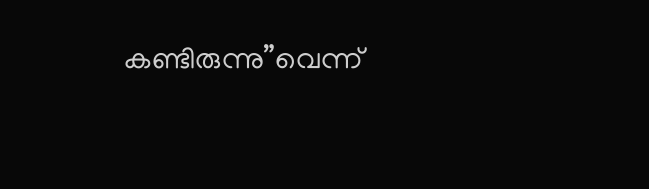കണ്ടിരുന്നു”വെന്ന്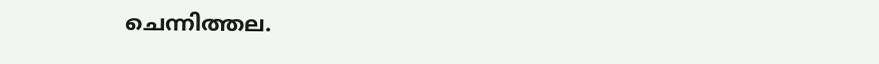ചെന്നിത്തല.